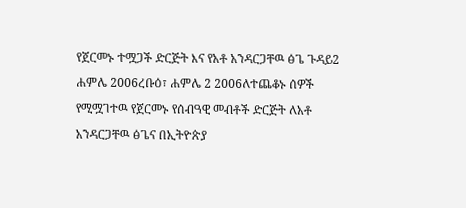የጀርመኑ ተሟጋች ድርጅት እና የአቶ አንዳርጋቸዉ ፅጌ ጉዳይ2 ሐምሌ 2006ረቡዕ፣ ሐምሌ 2 2006ለተጨቆኑ ሰዎች የሚሟገተዉ የጀርመኑ የሰብዓዊ መብቶች ድርጅት ለአቶ አንዳርጋቸዉ ፅጌና በኢትዮጵያ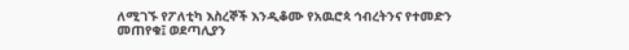ለሚገኙ የፖለቲካ እስረኞች እንዲቆሙ የአዉሮጳ ኅብረትንና የተመድን መጠየቁ፤ ወደጣሊያን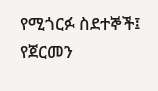የሚጎርፉ ስደተኞች፤ የጀርመን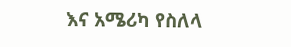እና አሜሪካ የስለላ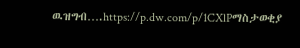ዉዝግብ….https://p.dw.com/p/1CXlPማስታወቂያ